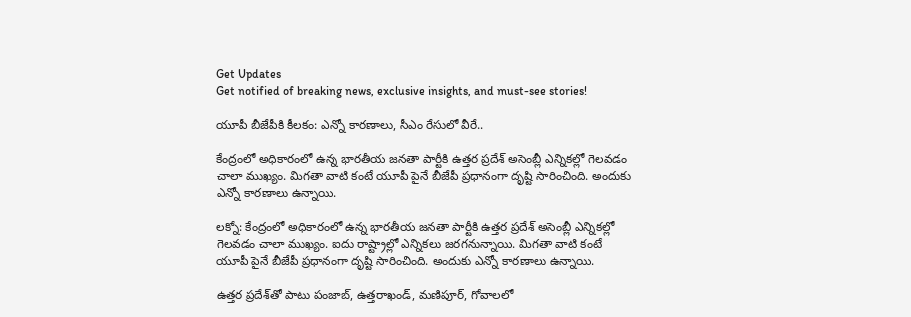Get Updates
Get notified of breaking news, exclusive insights, and must-see stories!

యూపీ బీజేపీకి కీలకం: ఎన్నో కారణాలు, సీఎం రేసులో వీరే..

కేంద్రంలో అధికారంలో ఉన్న భారతీయ జనతా పార్టీకి ఉత్తర ప్రదేశ్ అసెంబ్లీ ఎన్నికల్లో గెలవడం చాలా ముఖ్యం. మిగతా వాటి కంటే యూపీ పైనే బీజేపీ ప్రధానంగా దృష్టి సారించింది. అందుకు ఎన్నో కారణాలు ఉన్నాయి.

లక్నో: కేంద్రంలో అధికారంలో ఉన్న భారతీయ జనతా పార్టీకి ఉత్తర ప్రదేశ్ అసెంబ్లీ ఎన్నికల్లో గెలవడం చాలా ముఖ్యం. ఐదు రాష్ట్రాల్లో ఎన్నికలు జరగనున్నాయి. మిగతా వాటి కంటే యూపీ పైనే బీజేపీ ప్రధానంగా దృష్టి సారించింది. అందుకు ఎన్నో కారణాలు ఉన్నాయి.

ఉత్తర ప్రదేశ్‌తో పాటు పంజాబ్, ఉత్తరాఖండ్, మణిపూర్, గోవాలలో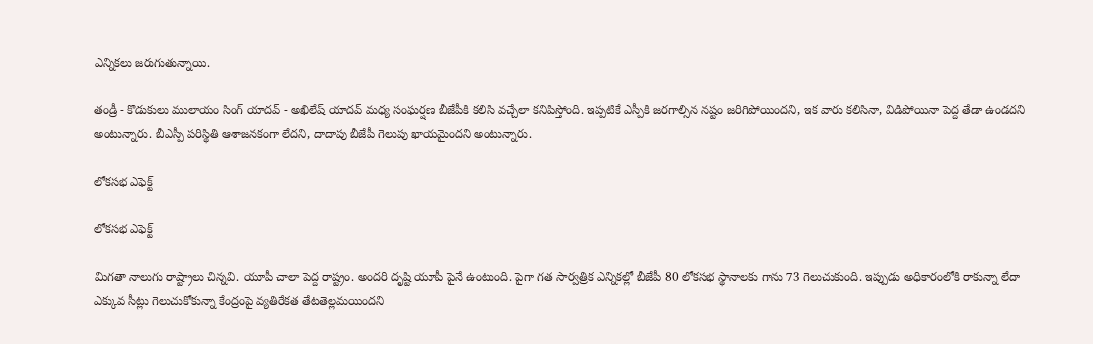ఎన్నికలు జరుగుతున్నాయి.

తండ్రీ - కొడుకులు ములాయం సింగ్ యాదవ్ - అఖిలేష్ యాదవ్ మధ్య సంఘర్షణ బీజేపీకి కలిసి వచ్చేలా కనిపిస్తోంది. ఇప్పటికే ఎస్పీకి జరగాల్సిన నష్టం జరిగిపోయిందని, ఇక వారు కలిసినా, విడిపోయినా పెద్ద తేడా ఉండదని అంటున్నారు. బీఎస్పీ పరిస్థితి ఆశాజనకంగా లేదని, దాదాపు బీజేపీ గెలుపు ఖాయమైందని అంటున్నారు.

లోకసభ ఎఫెక్ట్

లోకసభ ఎఫెక్ట్

మిగతా నాలుగు రాష్ట్రాలు చిన్నవి. యూపీ చాలా పెద్ద రాష్ట్రం. అందరి దృష్టి యూపీ పైనే ఉంటుంది. పైగా గత సార్వత్రిక ఎన్నికల్లో బీజేపీ 80 లోకసభ స్థానాలకు గాను 73 గెలుచుకుంది. ఇప్పుడు అధికారంలోకి రాకున్నా లేదా ఎక్కువ సీట్లు గెలుచుకోకున్నా కేంద్రంపై వ్యతిరేకత తేటతెల్లమయిందని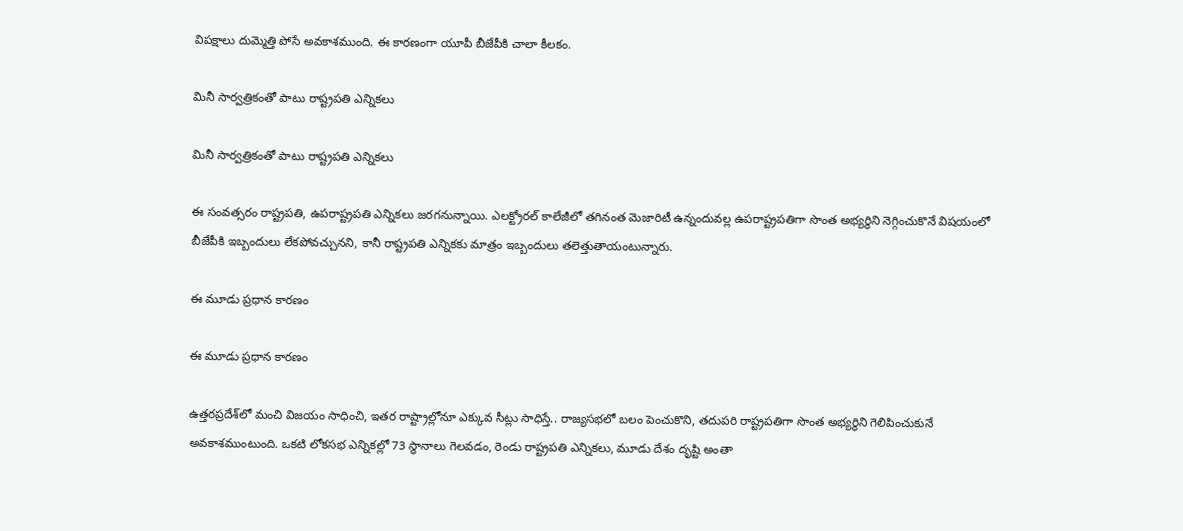విపక్షాలు దుమ్మెత్తి పోసే అవకాశముంది. ఈ కారణంగా యూపీ బీజేపీకి చాలా కీలకం.

మినీ సార్వత్రికంతో పాటు రాష్ట్రపతి ఎన్నికలు

మినీ సార్వత్రికంతో పాటు రాష్ట్రపతి ఎన్నికలు

ఈ సంవత్సరం రాష్ట్రపతి, ఉపరాష్ట్రపతి ఎన్నికలు జరగనున్నాయి. ఎలక్ట్రోరల్‌ కాలేజీలో తగినంత మెజారిటీ ఉన్నందువల్ల ఉపరాష్ట్రపతిగా సొంత అభ్యర్థిని నెగ్గించుకొనే విషయంలో బీజేపీకి ఇబ్బందులు లేకపోవచ్చునని, కానీ రాష్ట్రపతి ఎన్నికకు మాత్రం ఇబ్బందులు తలెత్తుతాయంటున్నారు.

ఈ మూడు ప్రధాన కారణం

ఈ మూడు ప్రధాన కారణం

ఉత్తరప్రదేశ్‌లో మంచి విజయం సాధించి, ఇతర రాష్ట్రాల్లోనూ ఎక్కువ సీట్లు సాధిస్తే.. రాజ్యసభలో బలం పెంచుకొని, తదుపరి రాష్ట్రపతిగా సొంత అభ్యర్థిని గెలిపించుకునే అవకాశముంటుంది. ఒకటి లోకసభ ఎన్నికల్లో 73 స్థానాలు గెలవడం, రెండు రాష్ట్రపతి ఎన్నికలు, మూడు దేశం దృష్టి అంతా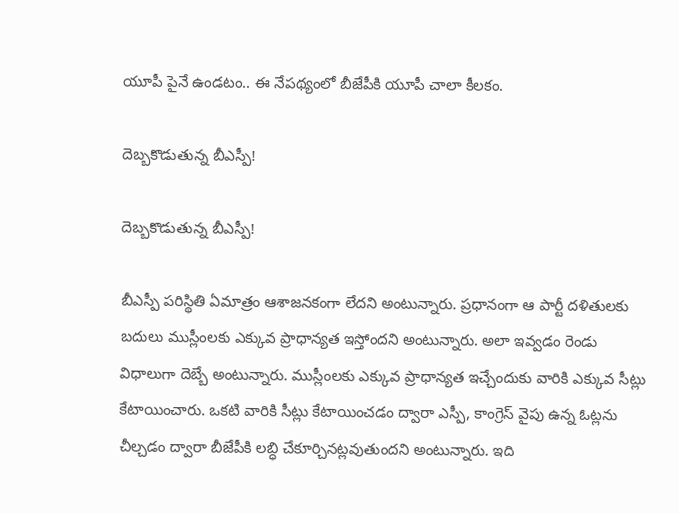యూపీ పైనే ఉండటం.. ఈ నేపథ్యంలో బీజేపీకి యూపీ చాలా కీలకం.

దెబ్బకొడుతున్న బీఎస్పీ!

దెబ్బకొడుతున్న బీఎస్పీ!

బీఎస్పీ పరిస్థితి ఏమాత్రం ఆశాజనకంగా లేదని అంటున్నారు. ప్రధానంగా ఆ పార్టీ దళితులకు బదులు ముస్లీంలకు ఎక్కువ ప్రాధాన్యత ఇస్తోందని అంటున్నారు. అలా ఇవ్వడం రెండు విధాలుగా దెబ్బే అంటున్నారు. ముస్లీంలకు ఎక్కువ ప్రాధాన్యత ఇచ్చేందుకు వారికి ఎక్కువ సీట్లు కేటాయించారు. ఒకటి వారికి సీట్లు కేటాయించడం ద్వారా ఎస్పీ, కాంగ్రెస్ వైపు ఉన్న ఓట్లను చీల్చడం ద్వారా బీజేపీకి లబ్ధి చేకూర్చినట్లవుతుందని అంటున్నారు. ఇది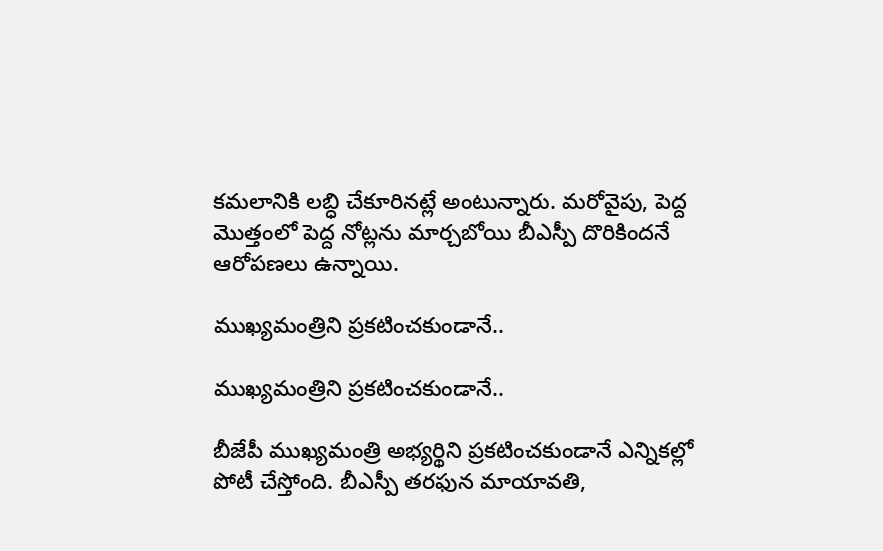కమలానికి లబ్ధి చేకూరినట్లే అంటున్నారు. మరోవైపు, పెద్ద మొత్తంలో పెద్ద నోట్లను మార్చబోయి బీఎస్పీ దొరికిందనే ఆరోపణలు ఉన్నాయి.

ముఖ్యమంత్రిని ప్రకటించకుండానే..

ముఖ్యమంత్రిని ప్రకటించకుండానే..

బీజేపీ ముఖ్యమంత్రి అభ్యర్థిని ప్రకటించకుండానే ఎన్నికల్లో పోటీ చేస్తోంది. బీఎస్పీ తరఫున మాయావతి,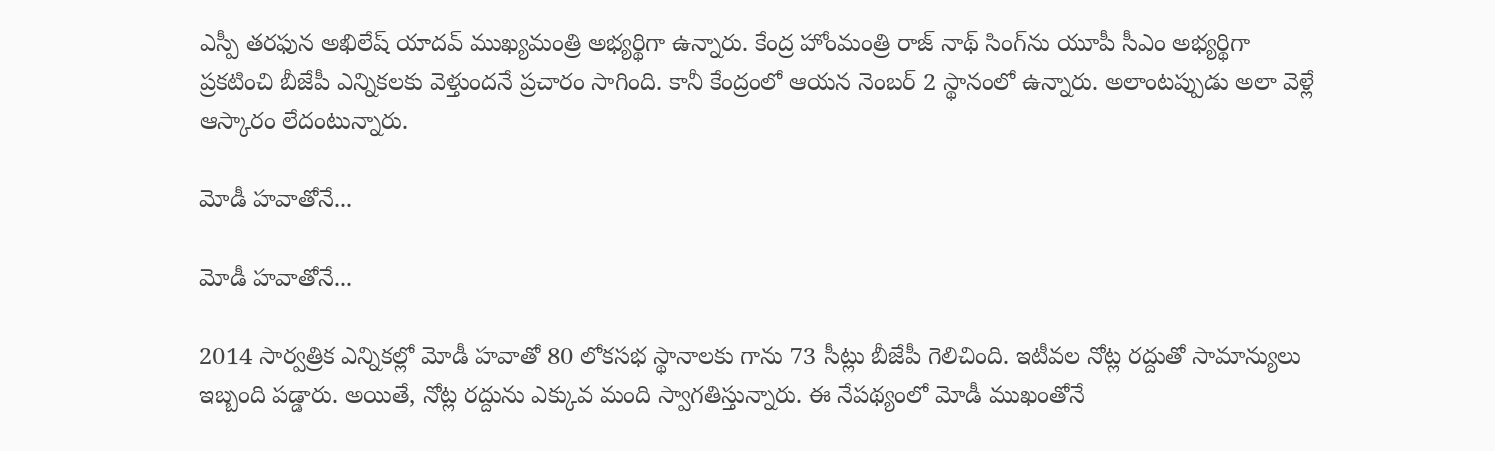ఎస్పీ తరఫున అఖిలేష్ యాదవ్ ముఖ్యమంత్రి అభ్యర్థిగా ఉన్నారు. కేంద్ర హోంమంత్రి రాజ్ నాథ్ సింగ్‌ను యూపీ సీఎం అభ్యర్థిగా ప్రకటించి బీజేపీ ఎన్నికలకు వెళ్తుందనే ప్రచారం సాగింది. కానీ కేంద్రంలో ఆయన నెంబర్ 2 స్థానంలో ఉన్నారు. అలాంటప్పుడు అలా వెళ్లే ఆస్కారం లేదంటున్నారు.

మోడీ హవాతోనే...

మోడీ హవాతోనే...

2014 సార్వత్రిక ఎన్నికల్లో మోడీ హవాతో 80 లోకసభ స్థానాలకు గాను 73 సీట్లు బీజేపీ గెలిచింది. ఇటీవల నోట్ల రద్దుతో సామాన్యులు ఇబ్బంది పడ్డారు. అయితే, నోట్ల రద్దును ఎక్కువ మంది స్వాగతిస్తున్నారు. ఈ నేపథ్యంలో మోడీ ముఖంతోనే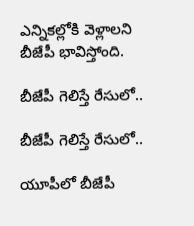ఎన్నికల్లోకి వెళ్లాలని బీజేపీ భావిస్తోంది.

బీజేపీ గెలిస్తే రేసులో..

బీజేపీ గెలిస్తే రేసులో..

యూపీలో బీజేపీ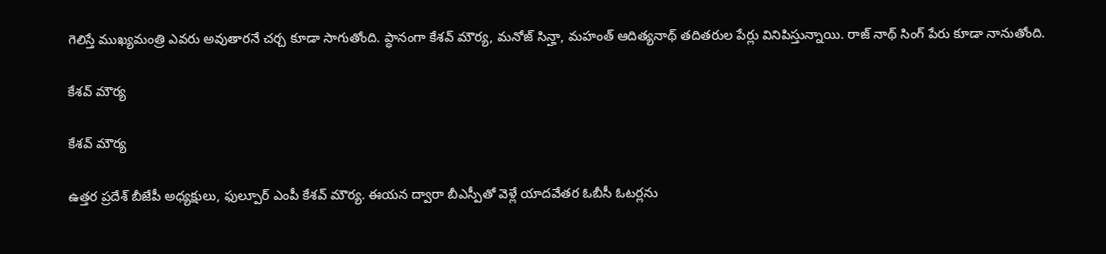గెలిస్తే ముఖ్యమంత్రి ఎవరు అవుతారనే చర్చ కూడా సాగుతోంది. ప్ధానంగా కేశవ్ మౌర్య, మనోజ్ సిన్హా, మహంత్ ఆదిత్యనాథ్ తదితరుల పేర్లు వినిపిస్తున్నాయి. రాజ్ నాథ్ సింగ్ పేరు కూడా నానుతోంది.

కేశవ్ మౌర్య

కేశవ్ మౌర్య

ఉత్తర ప్రదేశ్ బీజేపీ అధ్యక్షులు, ఫుల్పూర్ ఎంపీ కేశవ్ మౌర్య. ఈయన ద్వారా బీఎస్పీతో వెళ్లే యాదవేతర ఓబీసీ ఓటర్లను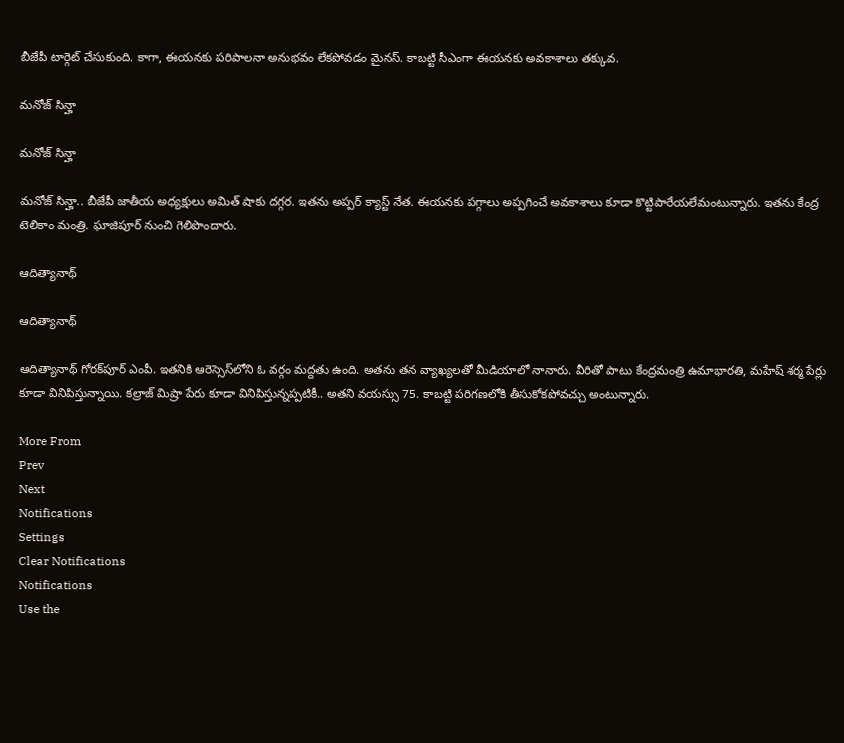బీజేపీ టార్గెట్ చేసుకుంది. కాగా, ఈయనకు పరిపాలనా అనుభవం లేకపోవడం మైనస్. కాబట్టి సీఎంగా ఈయనకు అవకాశాలు తక్కువ.

మనోజ్ సిన్హా

మనోజ్ సిన్హా

మనోజ్ సిన్హా.. బీజేపీ జాతీయ అధ్యక్షులు అమిత్ షాకు దగ్గర. ఇతను అప్పర్ క్యాస్ట్ నేత. ఈయనకు పగ్గాలు అప్పగించే అవకాశాలు కూడా కొట్టిపారేయలేమంటున్నారు. ఇతను కేంద్ర టెలికాం మంత్రి. ఘాజిపూర్ నుంచి గెలిపొందారు.

ఆదిత్యానాథ్

ఆదిత్యానాథ్

ఆదిత్యానాథ్ గోరక్‌పూర్ ఎంపీ. ఇతనికి ఆరెస్సెస్‌లోని ఓ వర్గం మద్దతు ఉంది. అతను తన వ్యాఖ్యలతో మీడియాలో నానారు. వీరితో పాటు కేంద్రమంత్రి ఉమాభారతి, మహేష్ శర్మ పేర్లు కూడా వినిపిస్తున్నాయి. కల్రాజ్ మిష్రా పేరు కూడా వినిపిస్తున్నప్పటికీ.. అతని వయస్సు 75. కాబట్టి పరిగణలోకి తీసుకోకపోవచ్చు అంటున్నారు.

More From
Prev
Next
Notifications
Settings
Clear Notifications
Notifications
Use the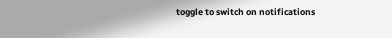toggle to switch on notifications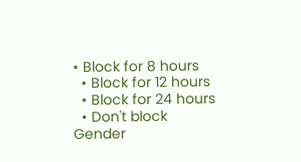• Block for 8 hours
  • Block for 12 hours
  • Block for 24 hours
  • Don't block
Gender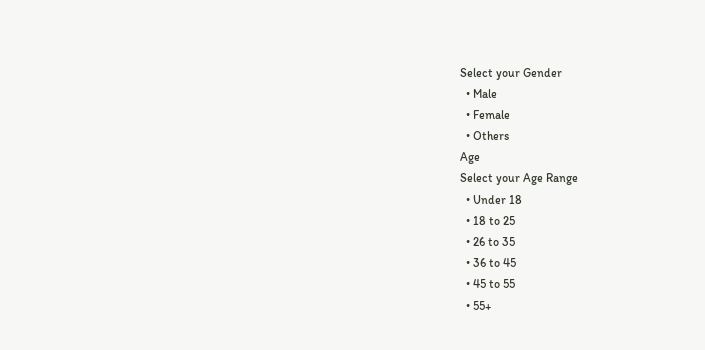Select your Gender
  • Male
  • Female
  • Others
Age
Select your Age Range
  • Under 18
  • 18 to 25
  • 26 to 35
  • 36 to 45
  • 45 to 55
  • 55+